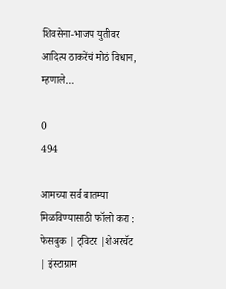शिवसेना-भाजप युतीवर आदित्य ठाकरेंचं मोठं विधान, म्हणाले…

0
494

आमच्या सर्व बातम्या मिळविण्यासाठी फॉलो करा : फेसबुक | ट्विटर |शेअरचॅट | इंस्टाग्राम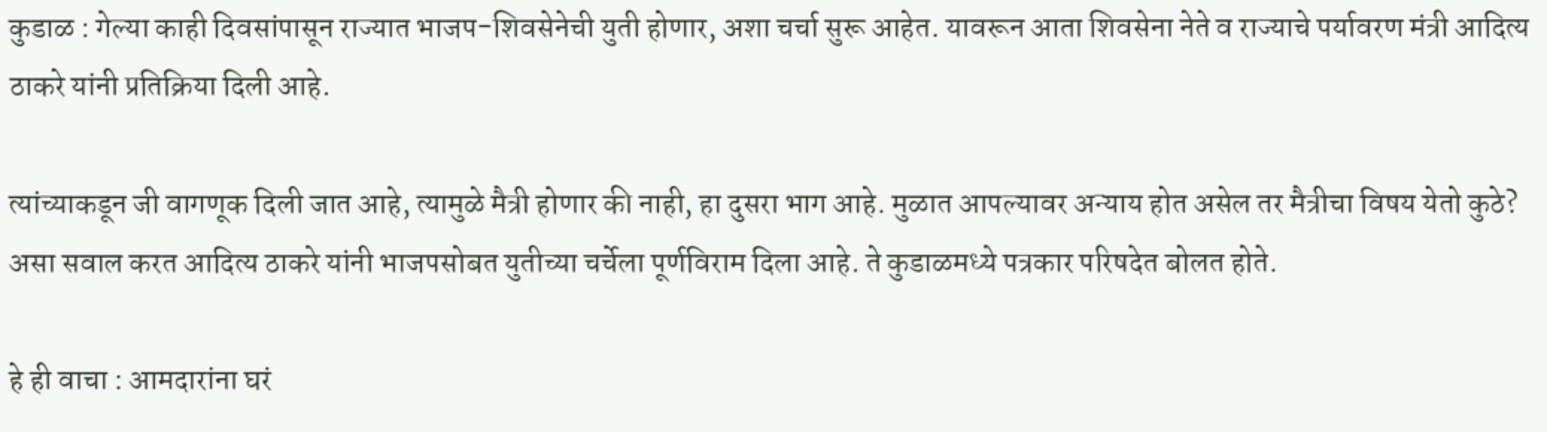कुडाळ : गेल्या काही दिवसांपासून राज्यात भाजप-शिवसेनेची युती होणार, अशा चर्चा सुरू आहेत. यावरून आता शिवसेना नेते व राज्याचे पर्यावरण मंत्री आदित्य ठाकरे यांनी प्रतिक्रिया दिली आहे.

त्यांच्याकडून जी वागणूक दिली जात आहे, त्यामुळे मैत्री होणार की नाही, हा दुसरा भाग आहे. मुळात आपल्यावर अन्याय होत असेल तर मैत्रीचा विषय येतो कुठे? असा सवाल करत आदित्य ठाकरे यांनी भाजपसोबत युतीच्या चर्चेला पूर्णविराम दिला आहे. ते कुडाळमध्ये पत्रकार परिषदेत बोलत होते.

हे ही वाचा : आमदारांना घरं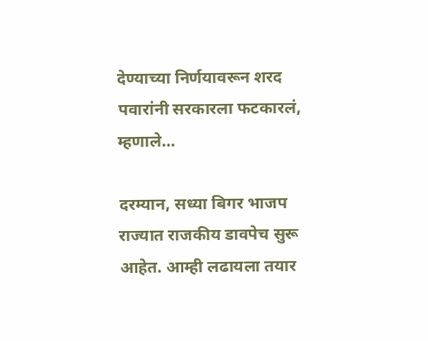देण्याच्या निर्णयावरून शरद पवारांनी सरकारला फटकारलं, म्हणाले…

दरम्यान, सध्या बिगर भाजप राज्यात राजकीय डावपेच सुरू आहेत. आम्ही लढायला तयार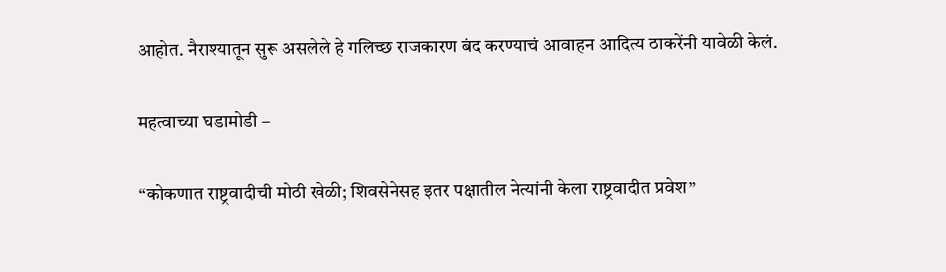आहोत. नैराश्यातून सुरू असलेले हे गलिच्छ राजकारण बंद करण्याचं आवाहन आदित्य ठाकरेंनी यावेळी केलं.

महत्वाच्या घडामोडी –

“कोकणात राष्ट्रवादीची मोठी खेळी; शिवसेनेसह इतर पक्षातील नेत्यांनी केला राष्ट्रवादीत प्रवेश”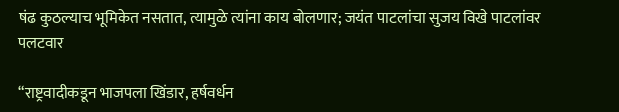षंढ कुठल्याच भूमिकेत नसतात, त्यामुळे त्यांना काय बोलणार; जयंत पाटलांचा सुजय विखे पाटलांवर पलटवार

“राष्ट्रवादीकडून भाजपला खिंडार, हर्षवर्धन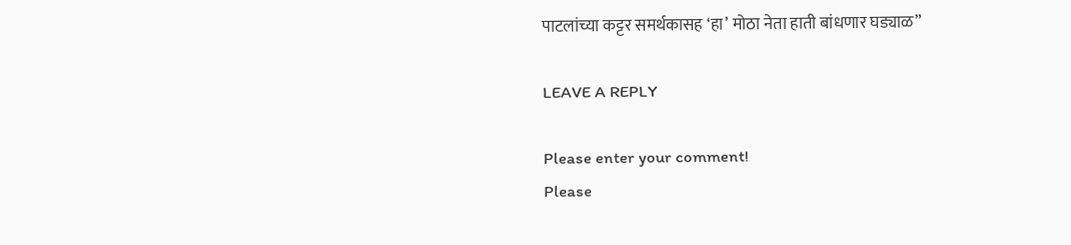पाटलांच्या कट्टर समर्थकासह ‘हा’ मोठा नेता हाती बांधणार घड्याळ”

LEAVE A REPLY

Please enter your comment!
Please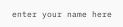enter your name here